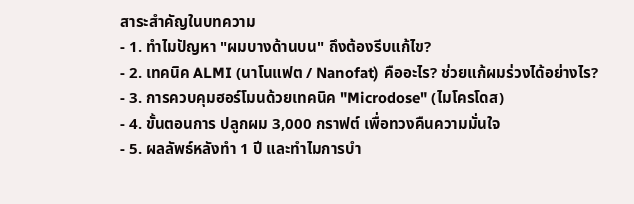สาระสำคัญในบทความ
- 1. ทำไมปัญหา "ผมบางด้านบน" ถึงต้องรีบแก้ไข?
- 2. เทคนิค ALMI (นาโนแฟต / Nanofat) คืออะไร? ช่วยแก้ผมร่วงได้อย่างไร?
- 3. การควบคุมฮอร์โมนด้วยเทคนิค "Microdose" (ไมโครโดส)
- 4. ขั้นตอนการ ปลูกผม 3,000 กราฟต์ เพื่อทวงคืนความมั่นใจ
- 5. ผลลัพธ์หลังทำ 1 ปี และทำไมการบำ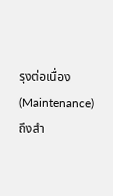รุงต่อเนื่อง (Maintenance) ถึงสำ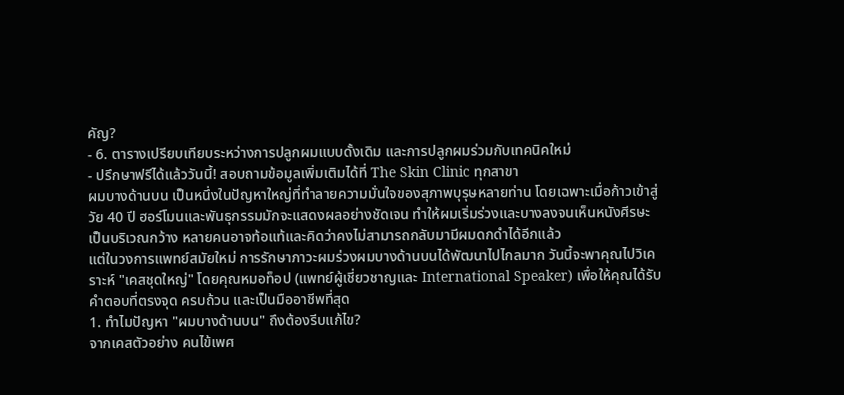คัญ?
- 6. ตารางเปรียบเทียบระหว่างการปลูกผมแบบดั้งเดิม และการปลูกผมร่วมกับเทคนิคใหม่
- ปรึกษาฟรีได้แล้ววันนี้! สอบถามข้อมูลเพิ่มเติมได้ที่ The Skin Clinic ทุกสาขา
ผมบางด้านบน เป็นหนึ่งในปัญหาใหญ่ที่ทำลายความมั่นใจของสุภาพบุรุษหลายท่าน โดยเฉพาะเมื่อก้าวเข้าสู่วัย 40 ปี ฮอร์โมนและพันธุกรรมมักจะแสดงผลอย่างชัดเจน ทำให้ผมเริ่มร่วงและบางลงจนเห็นหนังศีรษะเป็นบริเวณกว้าง หลายคนอาจท้อแท้และคิดว่าคงไม่สามารถกลับมามีผมดกดำได้อีกแล้ว
แต่ในวงการแพทย์สมัยใหม่ การรักษาภาวะผมร่วงผมบางด้านบนได้พัฒนาไปไกลมาก วันนี้จะพาคุณไปวิเคราะห์ "เคสชุดใหญ่" โดยคุณหมอท็อป (แพทย์ผู้เชี่ยวชาญและ International Speaker) เพื่อให้คุณได้รับคำตอบที่ตรงจุด ครบถ้วน และเป็นมืออาชีพที่สุด
1. ทำไมปัญหา "ผมบางด้านบน" ถึงต้องรีบแก้ไข?
จากเคสตัวอย่าง คนไข้เพศ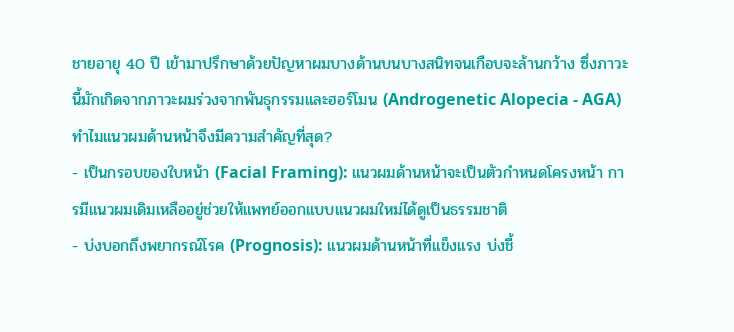ชายอายุ 40 ปี เข้ามาปรึกษาด้วยปัญหาผมบางด้านบนบางสนิทจนเกือบจะล้านกว้าง ซึ่งภาวะนี้มักเกิดจากภาวะผมร่วงจากพันธุกรรมและฮอร์โมน (Androgenetic Alopecia - AGA)
ทำไมแนวผมด้านหน้าจึงมีความสำคัญที่สุด?
- เป็นกรอบของใบหน้า (Facial Framing): แนวผมด้านหน้าจะเป็นตัวกำหนดโครงหน้า การมีแนวผมเดิมเหลืออยู่ช่วยให้แพทย์ออกแบบแนวผมใหม่ได้ดูเป็นธรรมชาติ
- บ่งบอกถึงพยากรณ์โรค (Prognosis): แนวผมด้านหน้าที่แข็งแรง บ่งชี้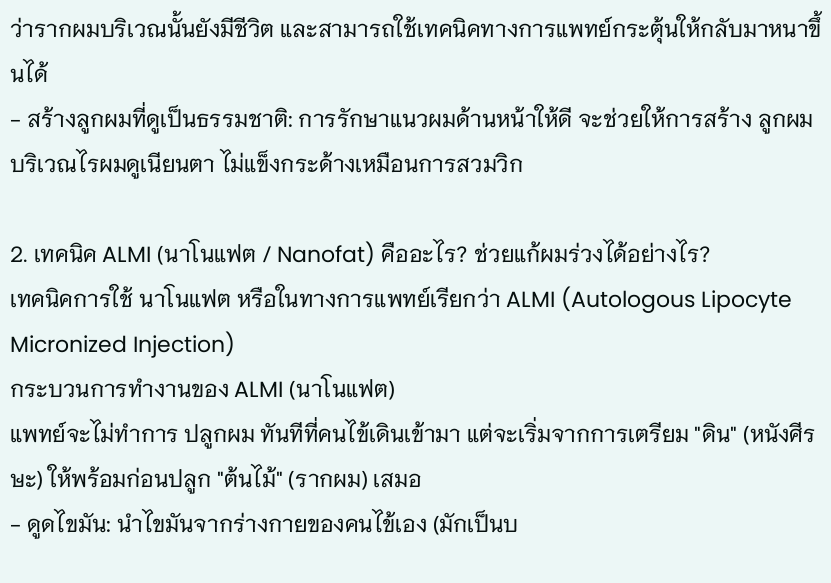ว่ารากผมบริเวณนั้นยังมีชีวิต และสามารถใช้เทคนิคทางการแพทย์กระตุ้นให้กลับมาหนาขึ้นได้
- สร้างลูกผมที่ดูเป็นธรรมชาติ: การรักษาแนวผมด้านหน้าให้ดี จะช่วยให้การสร้าง ลูกผม บริเวณไรผมดูเนียนตา ไม่แข็งกระด้างเหมือนการสวมวิก

2. เทคนิค ALMI (นาโนแฟต / Nanofat) คืออะไร? ช่วยแก้ผมร่วงได้อย่างไร?
เทคนิคการใช้ นาโนแฟต หรือในทางการแพทย์เรียกว่า ALMI (Autologous Lipocyte Micronized Injection)
กระบวนการทำงานของ ALMI (นาโนแฟต)
แพทย์จะไม่ทำการ ปลูกผม ทันทีที่คนไข้เดินเข้ามา แต่จะเริ่มจากการเตรียม "ดิน" (หนังศีรษะ) ให้พร้อมก่อนปลูก "ต้นไม้" (รากผม) เสมอ
- ดูดไขมัน: นำไขมันจากร่างกายของคนไข้เอง (มักเป็นบ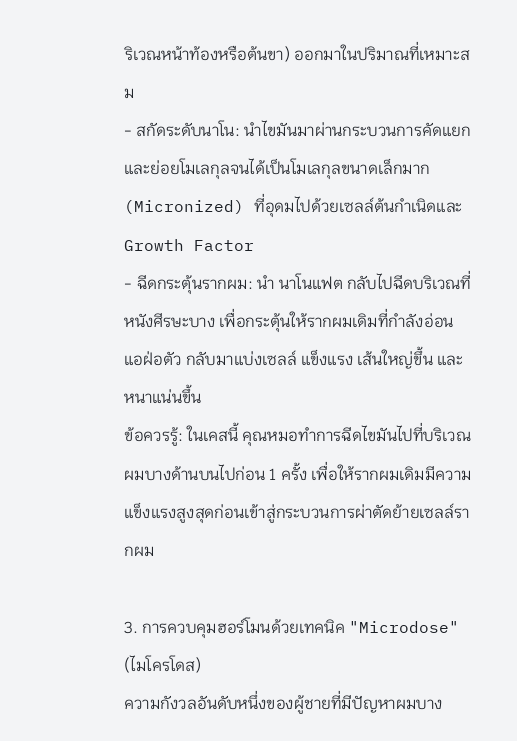ริเวณหน้าท้องหรือต้นขา) ออกมาในปริมาณที่เหมาะสม
- สกัดระดับนาโน: นำไขมันมาผ่านกระบวนการคัดแยกและย่อยโมเลกุลจนได้เป็นโมเลกุลขนาดเล็กมาก (Micronized) ที่อุดมไปด้วยเซลล์ต้นกำเนิดและ Growth Factor
- ฉีดกระตุ้นรากผม: นำ นาโนแฟต กลับไปฉีดบริเวณที่หนังศีรษะบาง เพื่อกระตุ้นให้รากผมเดิมที่กำลังอ่อนแอฝ่อตัว กลับมาแบ่งเซลล์ แข็งแรง เส้นใหญ่ขึ้น และหนาแน่นขึ้น
ข้อควรรู้: ในเคสนี้ คุณหมอทำการฉีดไขมันไปที่บริเวณผมบางด้านบนไปก่อน 1 ครั้ง เพื่อให้รากผมเดิมมีความแข็งแรงสูงสุดก่อนเข้าสู่กระบวนการผ่าตัดย้ายเซลล์รากผม

3. การควบคุมฮอร์โมนด้วยเทคนิค "Microdose" (ไมโครโดส)
ความกังวลอันดับหนึ่งของผู้ชายที่มีปัญหาผมบาง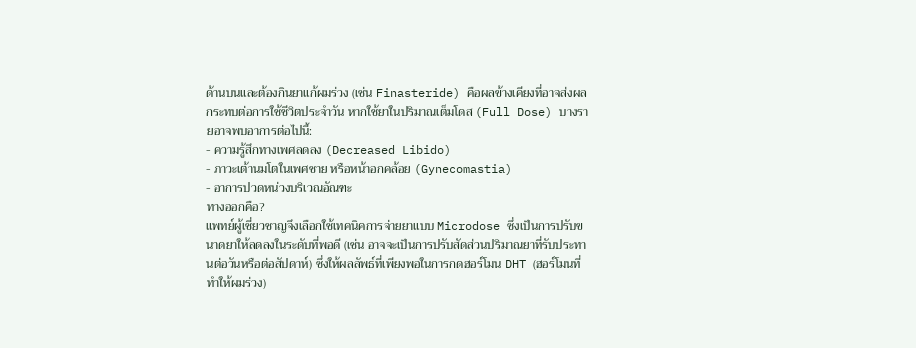ด้านบนและต้องกินยาแก้ผมร่วง (เช่น Finasteride) คือผลข้างเคียงที่อาจส่งผลกระทบต่อการใช้ชีวิตประจำวัน หากใช้ยาในปริมาณเต็มโดส (Full Dose) บางรายอาจพบอาการต่อไปนี้:
- ความรู้สึกทางเพศลดลง (Decreased Libido)
- ภาวะเต้านมโตในเพศชาย หรือหน้าอกคล้อย (Gynecomastia)
- อาการปวดหน่วงบริเวณอัณฑะ
ทางออกคือ?
แพทย์ผู้เชี่ยวชาญจึงเลือกใช้เทคนิคการจ่ายยาแบบ Microdose ซึ่งเป็นการปรับขนาดยาให้ลดลงในระดับที่พอดี (เช่น อาจจะเป็นการปรับสัดส่วนปริมาณยาที่รับประทานต่อวันหรือต่อสัปดาห์) ซึ่งให้ผลลัพธ์ที่เพียงพอในการกดฮอร์โมน DHT (ฮอร์โมนที่ทำให้ผมร่วง)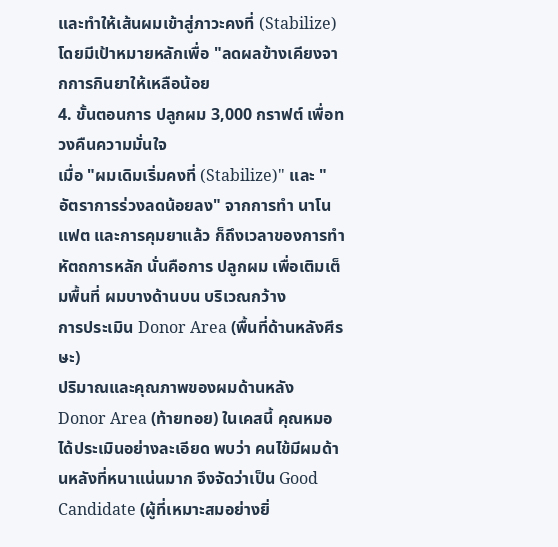และทำให้เส้นผมเข้าสู่ภาวะคงที่ (Stabilize) โดยมีเป้าหมายหลักเพื่อ "ลดผลข้างเคียงจากการกินยาให้เหลือน้อย
4. ขั้นตอนการ ปลูกผม 3,000 กราฟต์ เพื่อทวงคืนความมั่นใจ
เมื่อ "ผมเดิมเริ่มคงที่ (Stabilize)" และ "อัตราการร่วงลดน้อยลง" จากการทำ นาโนแฟต และการคุมยาแล้ว ก็ถึงเวลาของการทำหัตถการหลัก นั่นคือการ ปลูกผม เพื่อเติมเต็มพื้นที่ ผมบางด้านบน บริเวณกว้าง
การประเมิน Donor Area (พื้นที่ด้านหลังศีรษะ)
ปริมาณและคุณภาพของผมด้านหลัง Donor Area (ท้ายทอย) ในเคสนี้ คุณหมอได้ประเมินอย่างละเอียด พบว่า คนไข้มีผมด้านหลังที่หนาแน่นมาก จึงจัดว่าเป็น Good Candidate (ผู้ที่เหมาะสมอย่างยิ่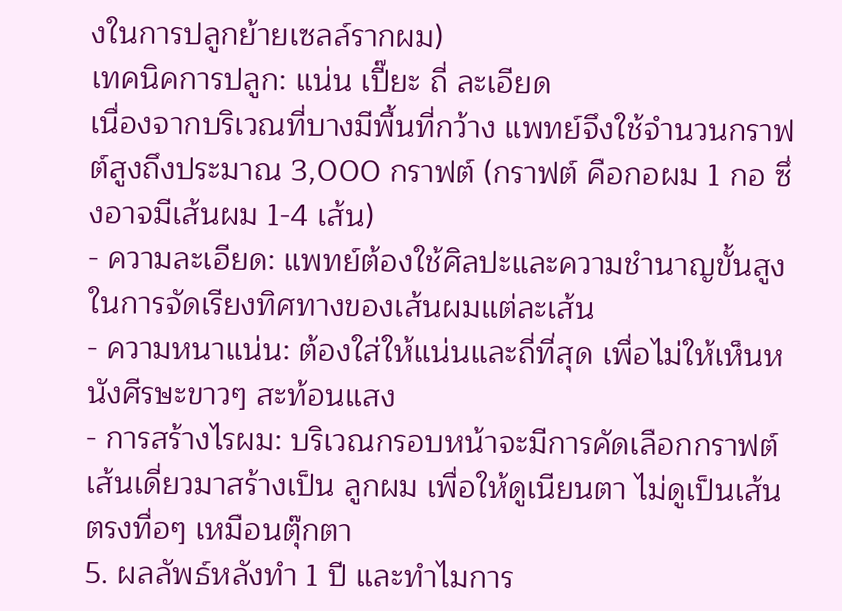งในการปลูกย้ายเซลล์รากผม)
เทคนิคการปลูก: แน่น เปี๊ยะ ถี่ ละเอียด
เนื่องจากบริเวณที่บางมีพื้นที่กว้าง แพทย์จึงใช้จำนวนกราฟต์สูงถึงประมาณ 3,000 กราฟต์ (กราฟต์ คือกอผม 1 กอ ซึ่งอาจมีเส้นผม 1-4 เส้น)
- ความละเอียด: แพทย์ต้องใช้ศิลปะและความชำนาญขั้นสูงในการจัดเรียงทิศทางของเส้นผมแต่ละเส้น
- ความหนาแน่น: ต้องใส่ให้แน่นและถี่ที่สุด เพื่อไม่ให้เห็นหนังศีรษะขาวๆ สะท้อนแสง
- การสร้างไรผม: บริเวณกรอบหน้าจะมีการคัดเลือกกราฟต์เส้นเดี่ยวมาสร้างเป็น ลูกผม เพื่อให้ดูเนียนตา ไม่ดูเป็นเส้นตรงทื่อๆ เหมือนตุ๊กตา
5. ผลลัพธ์หลังทำ 1 ปี และทำไมการ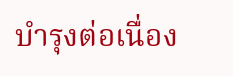บำรุงต่อเนื่อง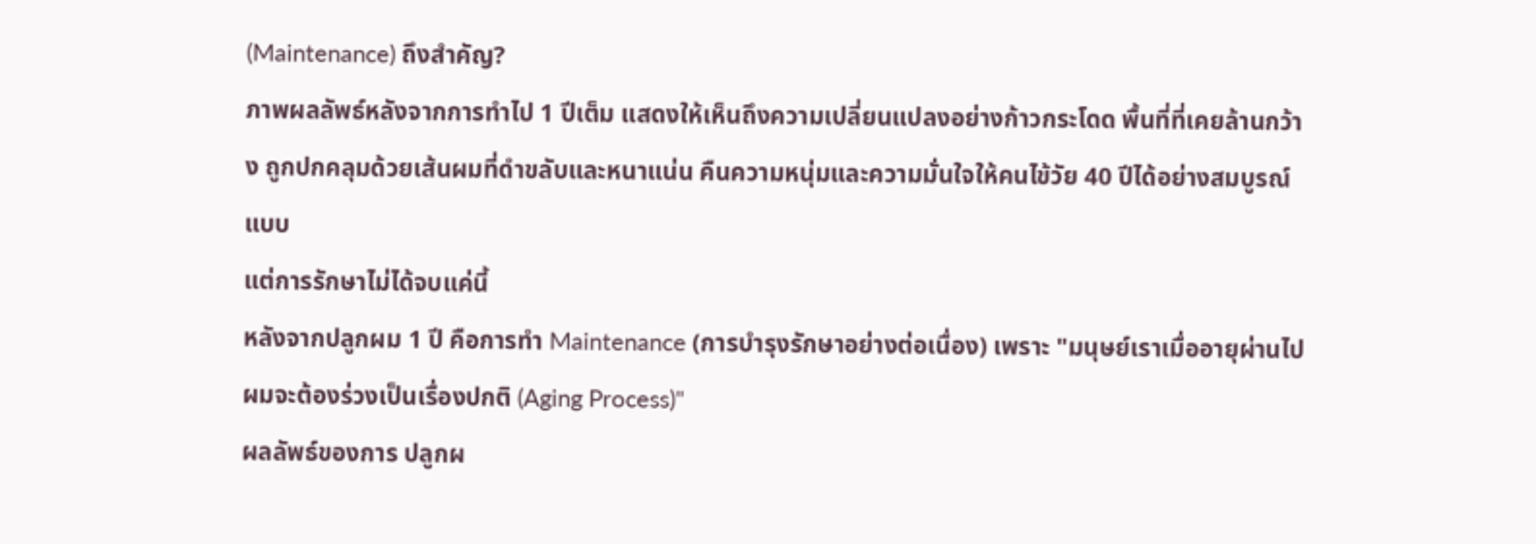(Maintenance) ถึงสำคัญ?
ภาพผลลัพธ์หลังจากการทำไป 1 ปีเต็ม แสดงให้เห็นถึงความเปลี่ยนแปลงอย่างก้าวกระโดด พื้นที่ที่เคยล้านกว้าง ถูกปกคลุมด้วยเส้นผมที่ดำขลับและหนาแน่น คืนความหนุ่มและความมั่นใจให้คนไข้วัย 40 ปีได้อย่างสมบูรณ์แบบ
แต่การรักษาไม่ได้จบแค่นี้
หลังจากปลูกผม 1 ปี คือการทำ Maintenance (การบำรุงรักษาอย่างต่อเนื่อง) เพราะ "มนุษย์เราเมื่ออายุผ่านไป ผมจะต้องร่วงเป็นเรื่องปกติ (Aging Process)"
ผลลัพธ์ของการ ปลูกผ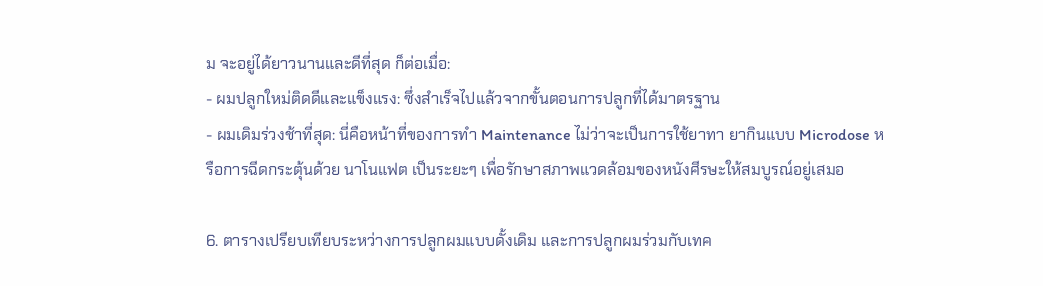ม จะอยู่ได้ยาวนานและดีที่สุด ก็ต่อเมื่อ:
- ผมปลูกใหม่ติดดีและแข็งแรง: ซึ่งสำเร็จไปแล้วจากขั้นตอนการปลูกที่ได้มาตรฐาน
- ผมเดิมร่วงช้าที่สุด: นี่คือหน้าที่ของการทำ Maintenance ไม่ว่าจะเป็นการใช้ยาทา ยากินแบบ Microdose หรือการฉีดกระตุ้นด้วย นาโนแฟต เป็นระยะๆ เพื่อรักษาสภาพแวดล้อมของหนังศีรษะให้สมบูรณ์อยู่เสมอ

6. ตารางเปรียบเทียบระหว่างการปลูกผมแบบดั้งเดิม และการปลูกผมร่วมกับเทค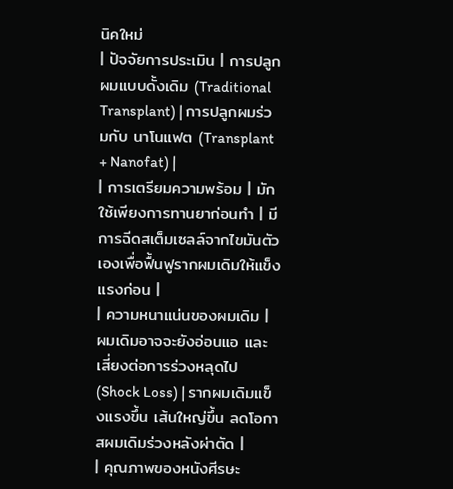นิคใหม่
| ปัจจัยการประเมิน | การปลูกผมแบบดั้งเดิม (Traditional Transplant) | การปลูกผมร่วมกับ นาโนแฟต (Transplant + Nanofat) |
| การเตรียมความพร้อม | มักใช้เพียงการทานยาก่อนทำ | มีการฉีดสเต็มเซลล์จากไขมันตัวเองเพื่อฟื้นฟูรากผมเดิมให้แข็งแรงก่อน |
| ความหนาแน่นของผมเดิม | ผมเดิมอาจจะยังอ่อนแอ และเสี่ยงต่อการร่วงหลุดไป (Shock Loss) | รากผมเดิมแข็งแรงขึ้น เส้นใหญ่ขึ้น ลดโอกาสผมเดิมร่วงหลังผ่าตัด |
| คุณภาพของหนังศีรษะ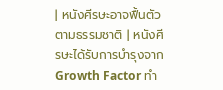| หนังศีรษะอาจฟื้นตัวตามธรรมชาติ | หนังศีรษะได้รับการบำรุงจาก Growth Factor ทำ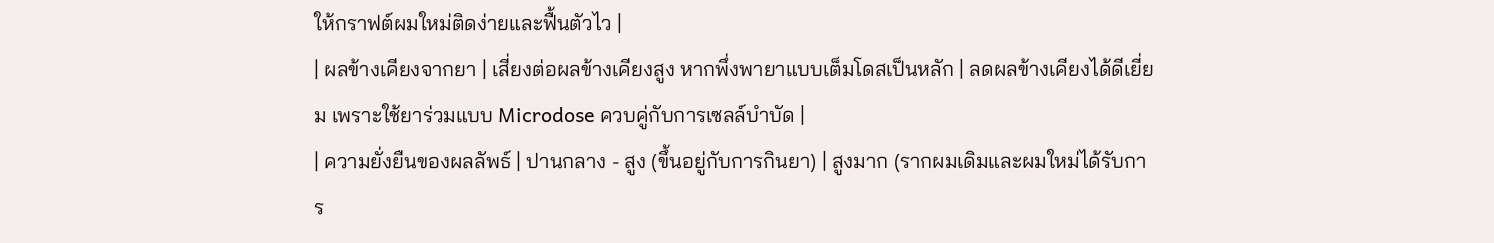ให้กราฟต์ผมใหม่ติดง่ายและฟื้นตัวไว |
| ผลข้างเคียงจากยา | เสี่ยงต่อผลข้างเคียงสูง หากพึ่งพายาแบบเต็มโดสเป็นหลัก | ลดผลข้างเคียงได้ดีเยี่ยม เพราะใช้ยาร่วมแบบ Microdose ควบคู่กับการเซลล์บำบัด |
| ความยั่งยืนของผลลัพธ์ | ปานกลาง - สูง (ขึ้นอยู่กับการกินยา) | สูงมาก (รากผมเดิมและผมใหม่ได้รับการ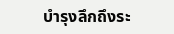บำรุงลึกถึงระ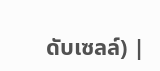ดับเซลล์) |